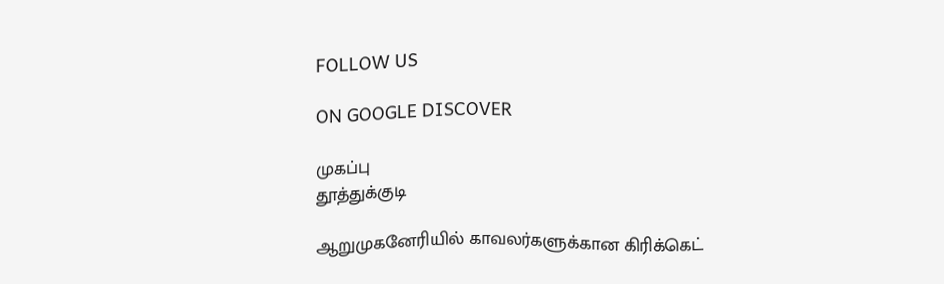FOLLOW US

ON GOOGLE DISCOVER

முகப்பு
தூத்துக்குடி

ஆறுமுகனேரியில் காவலர்களுக்கான கிரிக்கெட்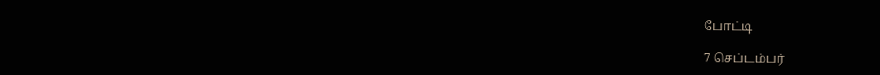போட்டி

7 செப்டம்பர்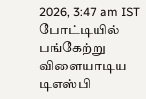2026, 3:47 am IST
போட்டியில் பங்கேற்று விளையாடிய டிஎஸ்பி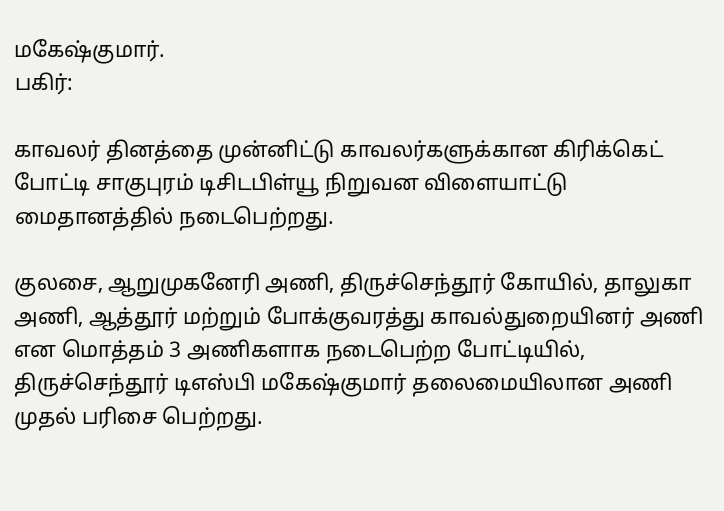மகேஷ்குமார்.
பகிர்:

காவலர் தினத்தை முன்னிட்டு காவலர்களுக்கான கிரிக்கெட் போட்டி சாகுபுரம் டிசிடபிள்யூ நிறுவன விளையாட்டு மைதானத்தில் நடைபெற்றது.

குலசை, ஆறுமுகனேரி அணி, திருச்செந்தூர் கோயில், தாலுகா அணி, ஆத்தூர் மற்றும் போக்குவரத்து காவல்துறையினர் அணி என மொத்தம் 3 அணிகளாக நடைபெற்ற போட்டியில், திருச்செந்தூர் டிஎஸ்பி மகேஷ்குமார் தலைமையிலான அணி முதல் பரிசை பெற்றது.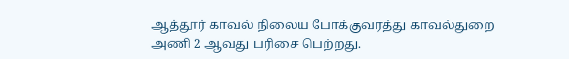ஆத்தூர் காவல் நிலைய போக்குவரத்து காவல்துறை அணி 2 ஆவது பரிசை பெற்றது.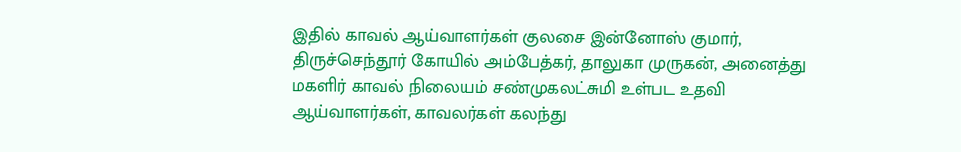இதில் காவல் ஆய்வாளர்கள் குலசை இன்னோஸ் குமார், திருச்செந்தூர் கோயில் அம்பேத்கர், தாலுகா முருகன், அனைத்து மகளிர் காவல் நிலையம் சண்முகலட்சுமி உள்பட உதவி ஆய்வாளர்கள், காவலர்கள் கலந்து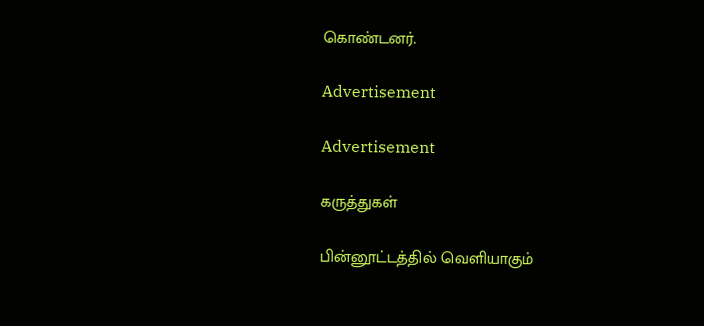கொண்டனர்.

Advertisement

Advertisement

கருத்துகள்

பின்னூட்டத்தில் வெளியாகும்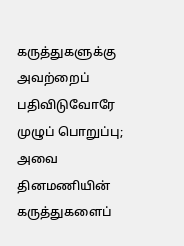கருத்துகளுக்கு அவற்றைப் பதிவிடுவோரே முழுப் பொறுப்பு; அவை தினமணியின் கருத்துகளைப்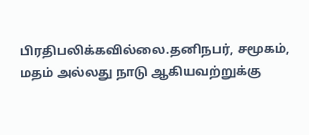பிரதிபலிக்கவில்லை.தனிநபர், சமூகம், மதம் அல்லது நாடு ஆகியவற்றுக்கு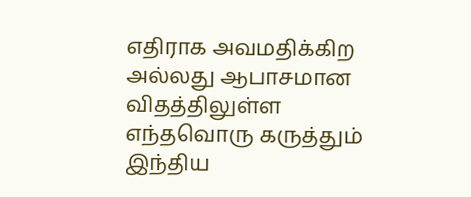எதிராக அவமதிக்கிற அல்லது ஆபாசமான விதத்திலுள்ள எந்தவொரு கருத்தும் இந்திய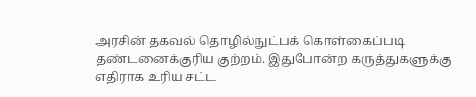அரசின் தகவல் தொழில்நுட்பக் கொள்கைப்படி தண்டனைக்குரிய குற்றம். இதுபோன்ற கருத்துகளுக்கு எதிராக உரிய சட்ட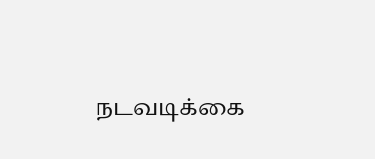நடவடிக்கை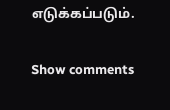எடுக்கப்படும்.

Show comments